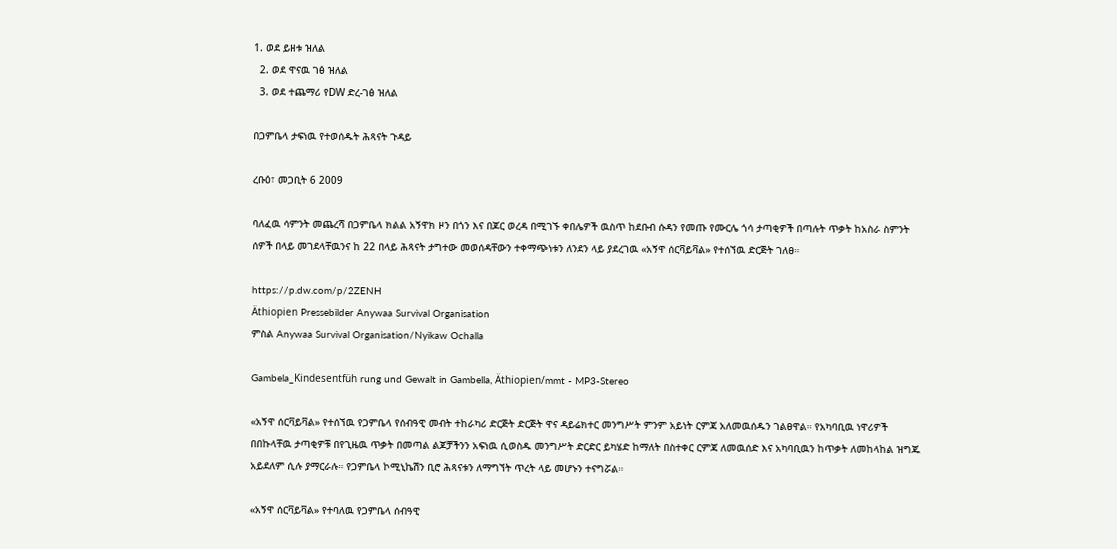1. ወደ ይዘቱ ዝለል
  2. ወደ ዋናዉ ገፅ ዝለል
  3. ወደ ተጨማሪ የDW ድረ-ገፅ ዝለል

በጋምቤላ ታፍነዉ የተወሰዱት ሕጻናት ጉዳይ

ረቡዕ፣ መጋቢት 6 2009

ባለፈዉ ሳምንት መጨረሻ በጋምቤላ ክልል አኝዋክ ዞን በጎን እና በጆር ወረዳ በሚገኙ ቀበሌዎች ዉስጥ ከደቡብ ሱዳን የመጡ የሙርሌ ጎሳ ታጣቂዎች በጣሉት ጥቃት ከአስራ ስምንት ሰዎች በላይ መገደላቸዉንና ከ 22 በላይ ሕጻናት ታግተው መወሰዳቸውን ተቀማጭነቱን ለንደን ላይ ያደረገዉ «አኝዋ ሰርቫይቫል» የተሰኘዉ ድርጅት ገለፀ።

https://p.dw.com/p/2ZENH
Äthiopien Pressebilder Anywaa Survival Organisation
ምስል Anywaa Survival Organisation/Nyikaw Ochalla

Gambela_Kindesentfüh rung und Gewalt in Gambella, Äthiopien/mmt - MP3-Stereo

«አኝዋ ሰርቫይቫል» የተሰኘዉ የጋምቤላ የሰብዓዊ መብት ተከራካሪ ድርጅት ድርጅት ዋና ዳይሬክተር መንግሥት ምንም አይነት ርምጃ አለመዉሰዱን ገልፀዋል። የአካባቢዉ ነዋሪዎች በበኩላቸዉ ታጣቂዎቹ በየጊዜዉ ጥቃት በመጣል ልጆቻችንን አፍነዉ ሲወስዱ መንግሥት ድርድር ይካሄድ ከማለት በስተቀር ርምጃ ለመዉሰድ እና አካባቢዉን ከጥቃት ለመከላከል ዝግጁ አይደለም ሲሉ ያማርራሉ። የጋምቤላ ኮሚኒኬሽን ቢሮ ሕጻናቱን ለማግኘት ጥረት ላይ መሆኑን ተናግሯል።

«አኝዋ ሰርቫይቫል» የተባለዉ የጋምቤላ ሰብዓዊ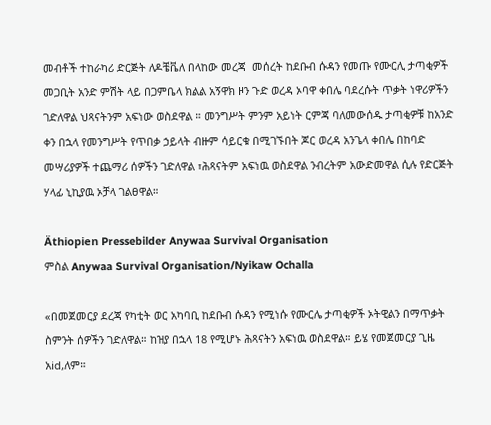መብቶች ተከራካሪ ድርጅት ለዶቼቬለ በላከው መረጃ  መሰረት ከደቡብ ሱዳን የመጡ የሙርሊ ታጣቂዎች መጋቢት አንድ ምሽት ላይ በጋምቤላ ክልል አኝዋክ ዞን ጉድ ወረዳ ኦባዋ ቀበሌ ባደረሱት ጥቃት ነዋሪዎችን ገድለዋል ህጻናትንም አፍነው ወስደዋል ። መንግሥት ምንም አይነት ርምጃ ባለመውሰዱ ታጣቂዎቹ ከአንድ ቀን በኋላ የመንግሥት የጥበቃ ኃይላት ብዙም ሳይርቁ በሚገኙበት ጆር ወረዳ አንጌላ ቀበሌ በከባድ መሣሪያዎች ተጨማሪ ሰዎችን ገድለዋል ፣ሕጻናትም አፍነዉ ወስደዋል ንብረትም አውድመዋል ሲሉ የድርጅት ሃላፊ ኒኪያዉ ኦቻላ ገልፀዋል።

Äthiopien Pressebilder Anywaa Survival Organisation
ምስል Anywaa Survival Organisation/Nyikaw Ochalla

«በመጀመርያ ደረጃ የካቲት ወር አካባቢ ከደቡብ ሱዳን የሚነሱ የሙርሌ ታጣቂዎች ኦትዊልን በማጥቃት ስምንት ሰዎችን ገድለዋል። ከዝያ በኋላ 18 የሚሆኑ ሕጻናትን አፍነዉ ወስደዋል። ይሄ የመጀመርያ ጊዜ አid,ለም።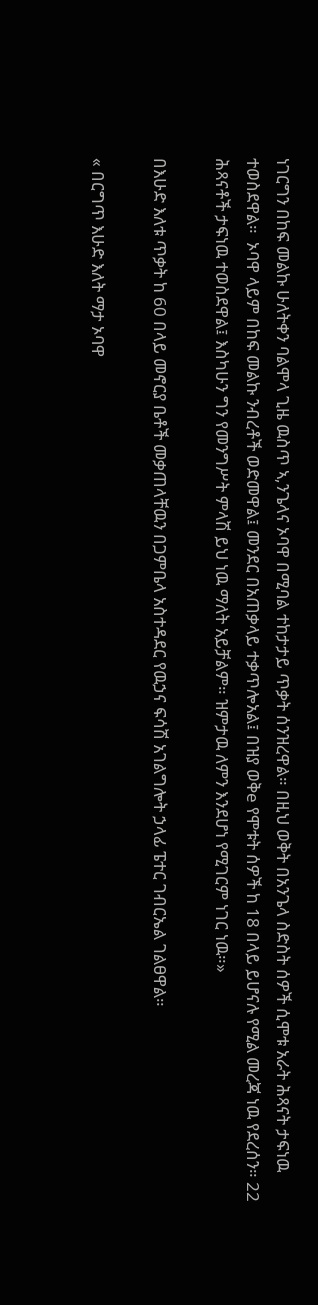ነገርግን በከፍ መልኩ ሁለትቀን ባልሞላ ጊዜ ዉስጥ ኣ,ንጌላና ኦባዋ በሚባል ተከታታይ ጥቃት ሰንዝረዋል። በዚህ ወቅት በአንጌላ ስድስት ሰዎች ሲሞቱ አራት ሕጻናት ታፍነዉ ተወስደዋል።  ኦባዋ ላይም በከፍ መልኩ ንብረቶች ወድመዋል፤ መንደር በአጠቃላይ ተቃጥሎአል፤ በዝያ ወቅe የሞቱት ሰዎች ከ 18 በላይ ይሆናሉ የሚል መረጃ ነዉ የደረሰን። 22 ሕጻናቶች ታፍነዉ ተወስደዋል፤ እስካሁን ግን የመንግሥት ምላሽ ይህ ነዉ ማለት አይቻልም። ዝምታዉ ለምን እንደሆነ የሚገርም ነገር ነዉ።»

በእሁድ እለቱ ጥቃት ከ 60 በላይ መኖርያ ቤቶች መቃጠላቸዉን በጋምቤላ አስተዳደር የዉኃና ፍሳሽ አገልግሎት ኃላፊ ፔተር ገብርኤል ገልፀዋል።

« በርግጥ እሁድ እለት ማታ ኦባዋ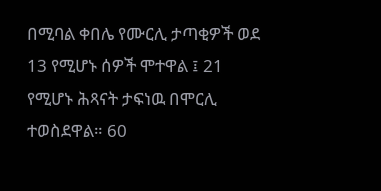በሚባል ቀበሌ የሙርሊ ታጣቂዎች ወደ 13 የሚሆኑ ሰዎች ሞተዋል ፤ 21 የሚሆኑ ሕጻናት ታፍነዉ በሞርሊ ተወስደዋል። 60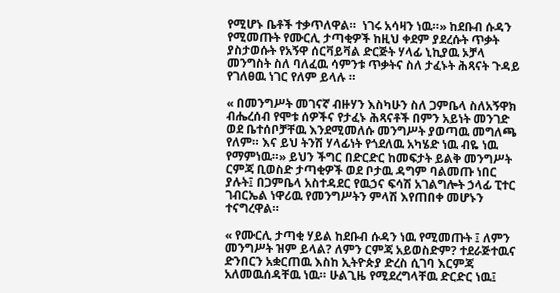የሚሆኑ ቤቶች ተቃጥለዋል።  ነገሩ አሳዛን ነዉ።» ከደቡብ ሱዳን የሚመጡት የሙርሊ ታጣቂዎች ከዚህ ቀደም ያደረሱት ጥቃት ያስታወሱት የአኝዋ ሰርቫይቫል ድርጅት ሃላፊ ኒኪያዉ ኦቻላ መንግስት ስለ ባለፈዉ ሳምንቱ ጥቃትና ስለ ታፈኑት ሕጻናት ጉዳይ የገለፀዉ ነገር የለም ይላሉ ።

« በመንግሥት መገናኛ ብዙሃን እስካሁን ስለ ጋምቤላ ስለአኝዋክ ብሔረሰብ የሞቱ ሰዎችና የታፈኑ ሕጻናቶች በምን አይነት መንገድ ወደ ቤተሰቦቻቸዉ እንደሚመለሱ መንግሥት ያወጣዉ መግለጫ የለም። እና ይህ ትንሽ ሃላፊነት የጎደለዉ አካሄድ ነዉ ብዬ ነዉ የማምነዉ።» ይህን ችግር በድርድር ከመፍታት ይልቅ መንግሥት ርምጃ ቢወስድ ታጣቂዎች ወደ ቦታዉ ዳግም ባልመጡ ነበር ያሉት፤ በጋምቤላ አስተዳደር የዉኃና ፍሳሽ አገልግሎት ኃላፊ ፒተር ገብርኤል ነዋሪዉ የመንግሥትን ምላሽ እየጠበቀ መሆኑን ተናግረዋል።

« የሙርሊ ታጣቂ ሃይል ከደቡብ ሱዳን ነዉ የሚመጡት ፤ ለምን መንግሥት ዝም ይላል? ለምን ርምጃ አይወስድም? ተደራጅተዉና ድንበርን አቋርጠዉ እስከ ኢትዮጵያ ድረስ ሲገባ እርምጃ አለመዉሰዳቸዉ ነዉ። ሁልጊዜ የሚደረግላቸዉ ድርድር ነዉ፤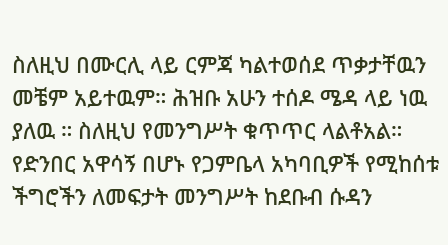ስለዚህ በሙርሊ ላይ ርምጃ ካልተወሰደ ጥቃታቸዉን መቼም አይተዉም። ሕዝቡ አሁን ተሰዶ ሜዳ ላይ ነዉ ያለዉ ። ስለዚህ የመንግሥት ቁጥጥር ላልቶአል።   የድንበር አዋሳኝ በሆኑ የጋምቤላ አካባቢዎች የሚከሰቱ ችግሮችን ለመፍታት መንግሥት ከደቡብ ሱዳን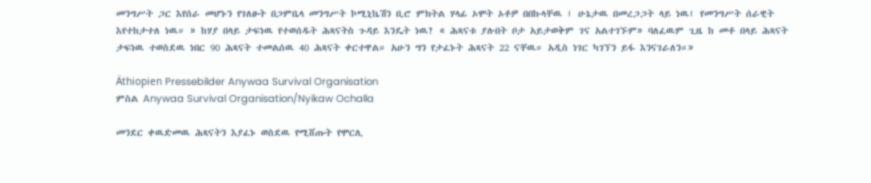መንግሥት ጋር እየሰራ መሆኑን የገለፁት በጋምቤላ መንግሥት ኮሚኒኬሽን ቢሮ ምክትል ሃላፊ ኦሞት ኦቶዎ በበኩላቸዉ ፤ ሁኔታዉ በመረጋጋት ላይ ነዉ፤ የመንግሥት ሰራዊት እየተከታተለ ነዉ። » ከሃያ በላይ ታፍነዉ የተወሰዱት ሕጻናትስ ጉዳይ እንዴት ነዉ? « ሕጻናቱ ያሉበት ቦታ አይታወቅም ገና አልተገኙም» ባለፈዉም ጊዜ ከ መቶ በላይ ሕጻናት ታፍነዉ ተወስደዉ ነበር 90 ሕጻናት ተመልሰዉ 40 ሕጻናት ቀርተዋል። አሁን ግን የታፈኑት ሕጻናት 22 ናቸዉ። አዲስ ነገር ካገኘን ይፋ እንናገራለን።»

Äthiopien Pressebilder Anywaa Survival Organisation
ምስል Anywaa Survival Organisation/Nyikaw Ochalla

መንደር ቀዉድመዉ ሕጻናትን እያፈኑ ወስደዉ የሚሸጡት የሞርሊ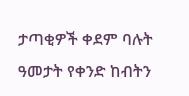ታጣቂዎች ቀደም ባሉት ዓመታት የቀንድ ከብትን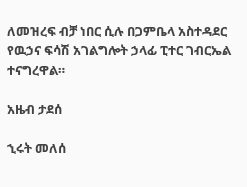ለመዝረፍ ብቻ ነበር ሲሉ በጋምቤላ አስተዳደር የዉኃና ፍሳሽ አገልግሎት ኃላፊ ፒተር ገብርኤል ተናግረዋል።

አዜብ ታደሰ

ኂሩት መለሰ